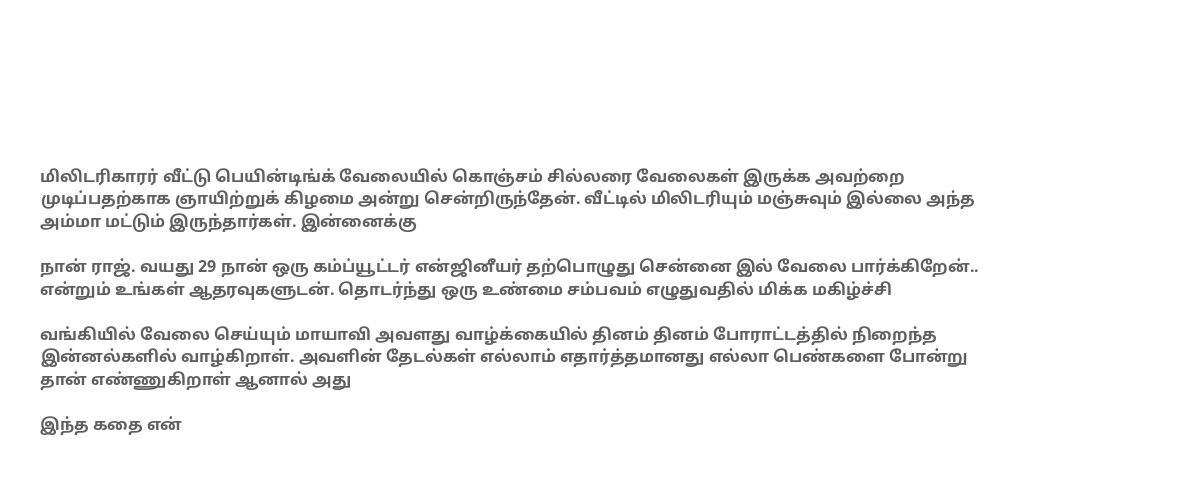மிலிடரிகாரர் வீட்டு பெயின்டிங்க் வேலையில் கொஞ்சம் சில்லரை வேலைகள் இருக்க அவற்றை முடிப்பதற்காக ஞாயிற்றுக் கிழமை அன்று சென்றிருந்தேன். வீட்டில் மிலிடரியும் மஞ்சுவும் இல்லை அந்த அம்மா மட்டும் இருந்தார்கள். இன்னைக்கு

நான் ராஜ். வயது 29 நான் ஒரு கம்ப்யூட்டர் என்ஜினீயர் தற்பொழுது சென்னை இல் வேலை பார்க்கிறேன்.. என்றும் உங்கள் ஆதரவுகளுடன். தொடர்ந்து ஒரு உண்மை சம்பவம் எழுதுவதில் மிக்க மகிழ்ச்சி

வங்கியில் வேலை செய்யும் மாயாவி அவளது வாழ்க்கையில் தினம் தினம் போராட்டத்தில் நிறைந்த இன்னல்களில் வாழ்கிறாள். அவளின் தேடல்கள் எல்லாம் எதார்த்தமானது எல்லா பெண்களை போன்று தான் எண்ணுகிறாள் ஆனால் அது

இந்த கதை என்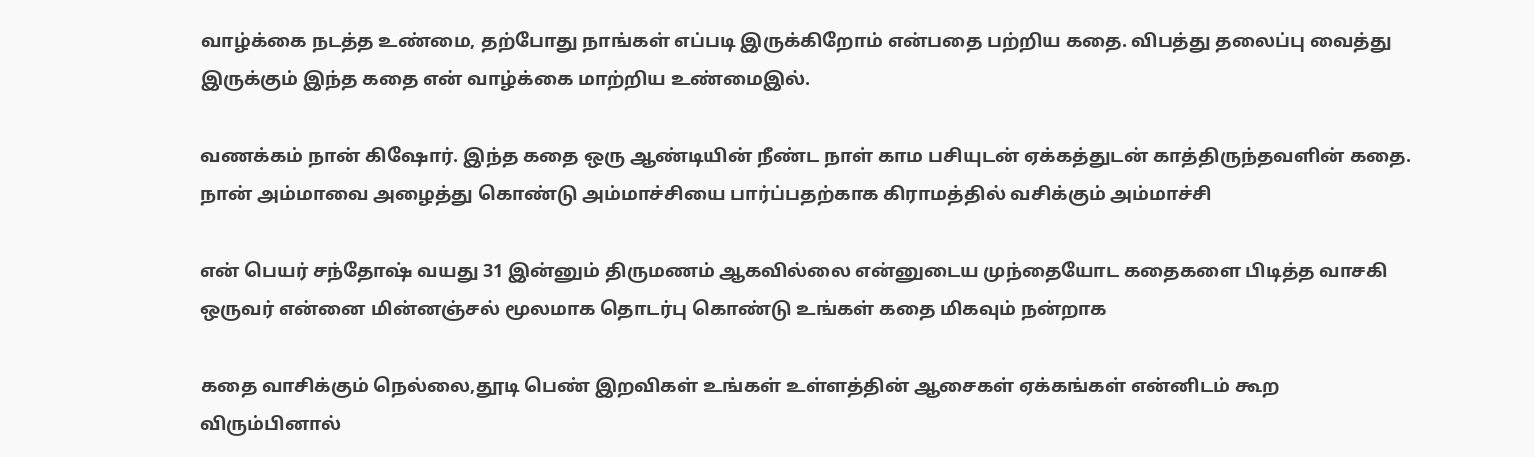வாழ்க்கை நடத்த உண்மை, தற்போது நாங்கள் எப்படி இருக்கிறோம் என்பதை பற்றிய கதை. விபத்து தலைப்பு வைத்து இருக்கும் இந்த கதை என் வாழ்க்கை மாற்றிய உண்மைஇல்.

வணக்கம் நான் கிஷோர். இந்த கதை ஒரு ஆண்டியின் நீண்ட நாள் காம பசியுடன் ஏக்கத்துடன் காத்திருந்தவளின் கதை. நான் அம்மாவை அழைத்து கொண்டு அம்மாச்சியை பார்ப்பதற்காக கிராமத்தில் வசிக்கும் அம்மாச்சி

என் பெயர் சந்தோஷ் வயது 31 இன்னும் திருமணம் ஆகவில்லை என்னுடைய முந்தையோட கதைகளை பிடித்த வாசகி ஒருவர் என்னை மின்னஞ்சல் மூலமாக தொடர்பு கொண்டு உங்கள் கதை மிகவும் நன்றாக

கதை வாசிக்கும் நெல்லை,தூடி பெண் இறவிகள் உங்கள் உள்ளத்தின் ஆசைகள் ஏக்கங்கள் என்னிடம் கூற விரும்பினால்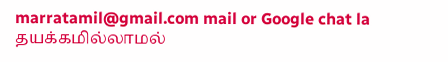marratamil@gmail.com mail or Google chat la தயக்கமில்லாமல்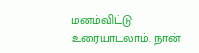மனம்விட்டு உரையாடலாம். நான்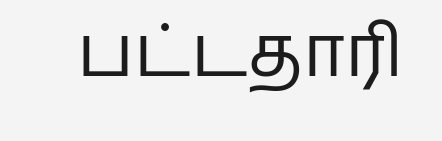பட்டதாரி